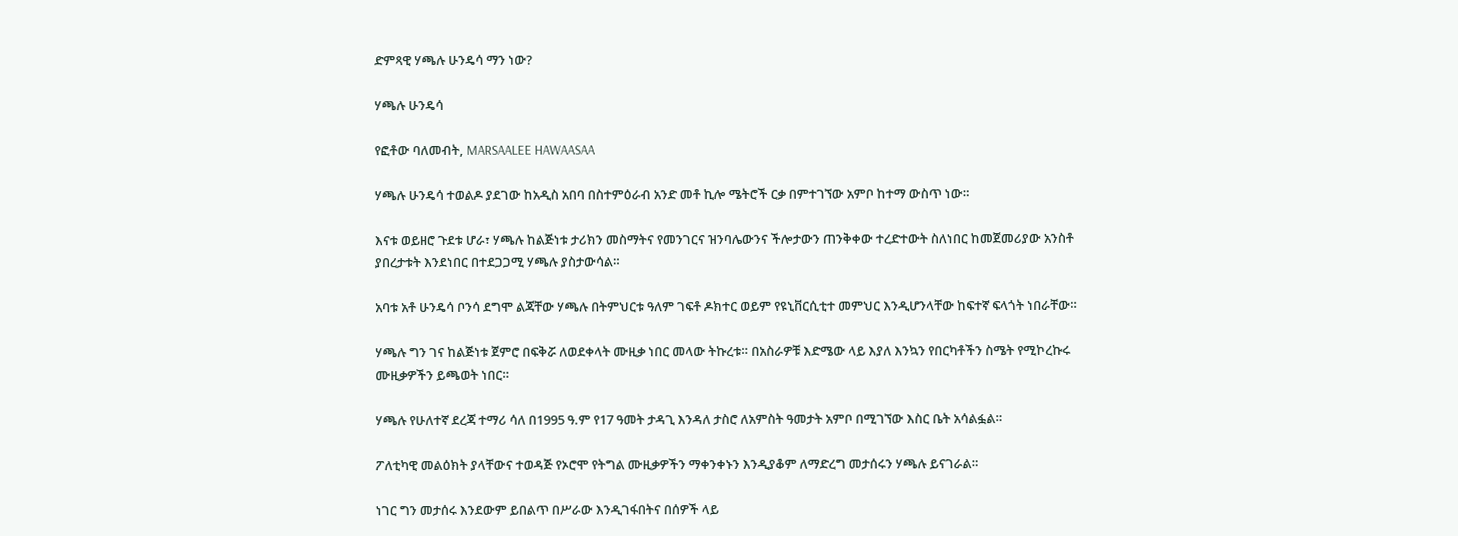ድምጻዊ ሃጫሉ ሁንዴሳ ማን ነው?

ሃጫሉ ሁንዴሳ

የፎቶው ባለመብት, MARSAALEE HAWAASAA

ሃጫሉ ሁንዴሳ ተወልዶ ያደገው ከአዲስ አበባ በስተምዕራብ አንድ መቶ ኪሎ ሜትሮች ርቃ በምተገኘው አምቦ ከተማ ውስጥ ነው።

እናቱ ወይዘሮ ጉደቱ ሆራ፣ ሃጫሉ ከልጅነቱ ታሪክን መስማትና የመንገርና ዝንባሌውንና ችሎታውን ጠንቅቀው ተረድተውት ስለነበር ከመጀመሪያው አንስቶ ያበረታቱት እንደነበር በተደጋጋሚ ሃጫሉ ያስታውሳል።

አባቱ አቶ ሁንዴሳ ቦንሳ ደግሞ ልጃቸው ሃጫሉ በትምህርቱ ዓለም ገፍቶ ዶክተር ወይም የዩኒቨርሲቲተ መምህር እንዲሆንላቸው ከፍተኛ ፍላጎት ነበራቸው።

ሃጫሉ ግን ገና ከልጅነቱ ጀምሮ በፍቅሯ ለወደቀላት ሙዚቃ ነበር መላው ትኩረቱ። በአስራዎቹ እድሜው ላይ እያለ እንኳን የበርካቶችን ስሜት የሚኮረኩሩ ሙዚቃዎችን ይጫወት ነበር።

ሃጫሉ የሁለተኛ ደረጃ ተማሪ ሳለ በ1995 ዓ.ም የ17 ዓመት ታዳጊ እንዳለ ታስሮ ለአምስት ዓመታት አምቦ በሚገኘው እስር ቤት አሳልፏል።

ፖለቲካዊ መልዕክት ያላቸውና ተወዳጅ የኦሮሞ የትግል ሙዚቃዎችን ማቀንቀኑን እንዲያቆም ለማድረግ መታሰሩን ሃጫሉ ይናገራል።

ነገር ግን መታሰሩ እንደውም ይበልጥ በሥራው እንዲገፋበትና በሰዎች ላይ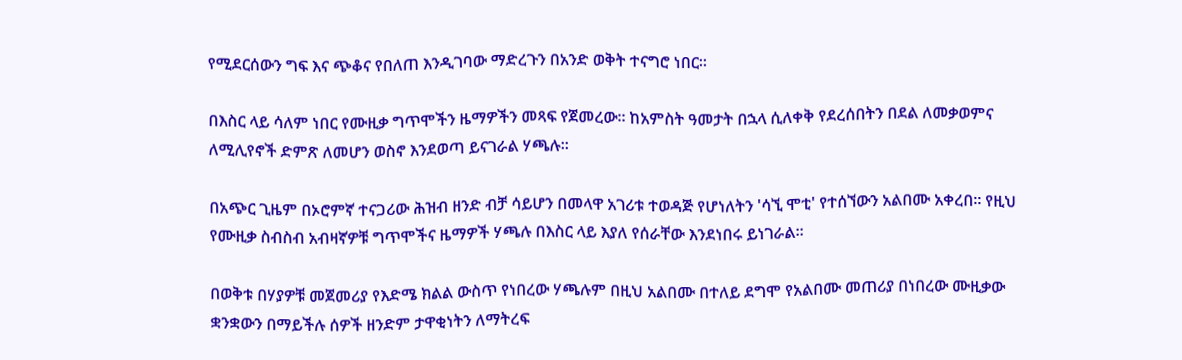የሚደርሰውን ግፍ እና ጭቆና የበለጠ እንዲገባው ማድረጉን በአንድ ወቅት ተናግሮ ነበር።

በእስር ላይ ሳለም ነበር የሙዚቃ ግጥሞችን ዜማዎችን መጻፍ የጀመረው። ከአምስት ዓመታት በኋላ ሲለቀቅ የደረሰበትን በደል ለመቃወምና ለሚሊየኖች ድምጽ ለመሆን ወስኖ እንደወጣ ይናገራል ሃጫሉ።

በአጭር ጊዜም በኦሮምኛ ተናጋሪው ሕዝብ ዘንድ ብቻ ሳይሆን በመላዋ አገሪቱ ተወዳጅ የሆነለትን 'ሳኚ ሞቲ' የተሰኘውን አልበሙ አቀረበ። የዚህ የሙዚቃ ስብስብ አብዛኛዎቹ ግጥሞችና ዜማዎች ሃጫሉ በእስር ላይ እያለ የሰራቸው እንደነበሩ ይነገራል።

በወቅቱ በሃያዎቹ መጀመሪያ የእድሜ ክልል ውስጥ የነበረው ሃጫሉም በዚህ አልበሙ በተለይ ደግሞ የአልበሙ መጠሪያ በነበረው ሙዚቃው ቋንቋውን በማይችሉ ሰዎች ዘንድም ታዋቂነትን ለማትረፍ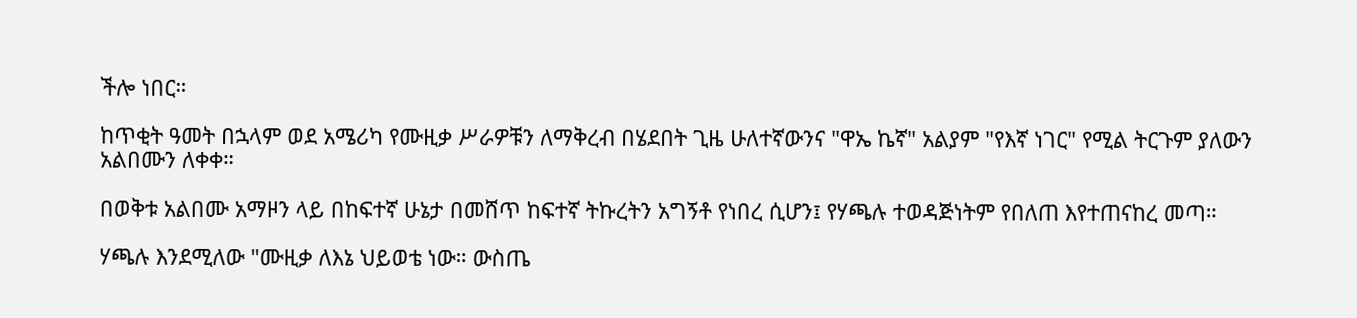ችሎ ነበር።

ከጥቂት ዓመት በኋላም ወደ አሜሪካ የሙዚቃ ሥራዎቹን ለማቅረብ በሄደበት ጊዜ ሁለተኛውንና "ዋኤ ኬኛ" አልያም "የእኛ ነገር" የሚል ትርጉም ያለውን አልበሙን ለቀቀ።

በወቅቱ አልበሙ አማዞን ላይ በከፍተኛ ሁኔታ በመሸጥ ከፍተኛ ትኩረትን አግኝቶ የነበረ ሲሆን፤ የሃጫሉ ተወዳጅነትም የበለጠ እየተጠናከረ መጣ።

ሃጫሉ እንደሚለው "ሙዚቃ ለእኔ ህይወቴ ነው። ውስጤ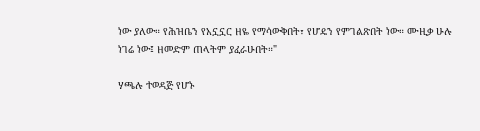ነው ያለው። የሕዝቤን የአኗኗር ዘዬ የማሳውቅበት፣ የሆዴን የምገልጽበት ነው። ሙዚቃ ሁሉ ነገሬ ነው፤ ዘመድም ጠላትም ያፈራሁበት።"

ሃጫሉ ተወዳጅ የሆኑ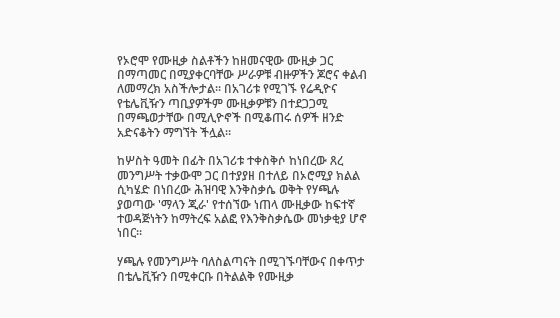የኦሮሞ የሙዚቃ ስልቶችን ከዘመናዊው ሙዚቃ ጋር በማጣመር በሚያቀርባቸው ሥራዎቹ ብዙዎችን ጆሮና ቀልብ ለመማረክ አስችሎታል። በአገሪቱ የሚገኙ የሬዲዮና የቴሌቪዥን ጣቢያዎችም ሙዚቃዎቹን በተደጋጋሚ በማጫወታቸው በሚሊዮኖች በሚቆጠሩ ሰዎች ዘንድ አድናቆትን ማግኘት ችሏል።

ከሦስት ዓመት በፊት በአገሪቱ ተቀስቅሶ ከነበረው ጸረ መንግሥት ተቃውሞ ጋር በተያያዘ በተለይ በኦሮሚያ ክልል ሲካሄድ በነበረው ሕዝባዊ እንቅስቃሴ ወቅት የሃጫሉ ያወጣው 'ማላን ጂራ' የተሰኘው ነጠላ ሙዚቃው ከፍተኛ ተወዳጅነትን ከማትረፍ አልፎ የእንቅስቃሴው መነቃቂያ ሆኖ ነበር።

ሃጫሉ የመንግሥት ባለስልጣናት በሚገኙባቸውና በቀጥታ በቴሌቪዥን በሚቀርቡ በትልልቅ የሙዚቃ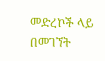መድረኮች ላይ በመገኘት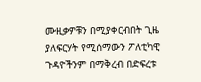ሙዚቃዎቹን በሚያቀርብበት ጊዜ ያለፍርሃት የሚሰማውን ፖለቲካዊ ጉዳዮችንም በማቅረብ በድፍረቱ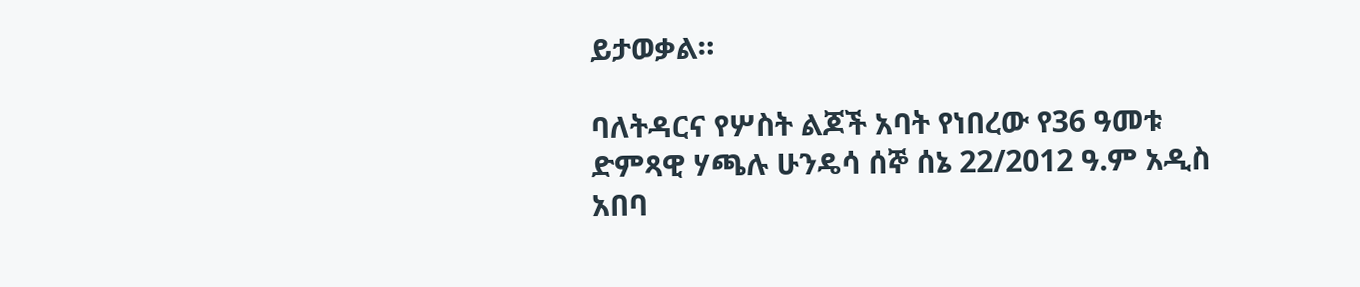ይታወቃል።

ባለትዳርና የሦስት ልጆች አባት የነበረው የ36 ዓመቱ ድምጻዊ ሃጫሉ ሁንዴሳ ሰኞ ሰኔ 22/2012 ዓ.ም አዲስ አበባ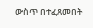ውስጥ በተፈጸመበት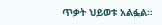ጥቃት ህይወቱ አልፏል።